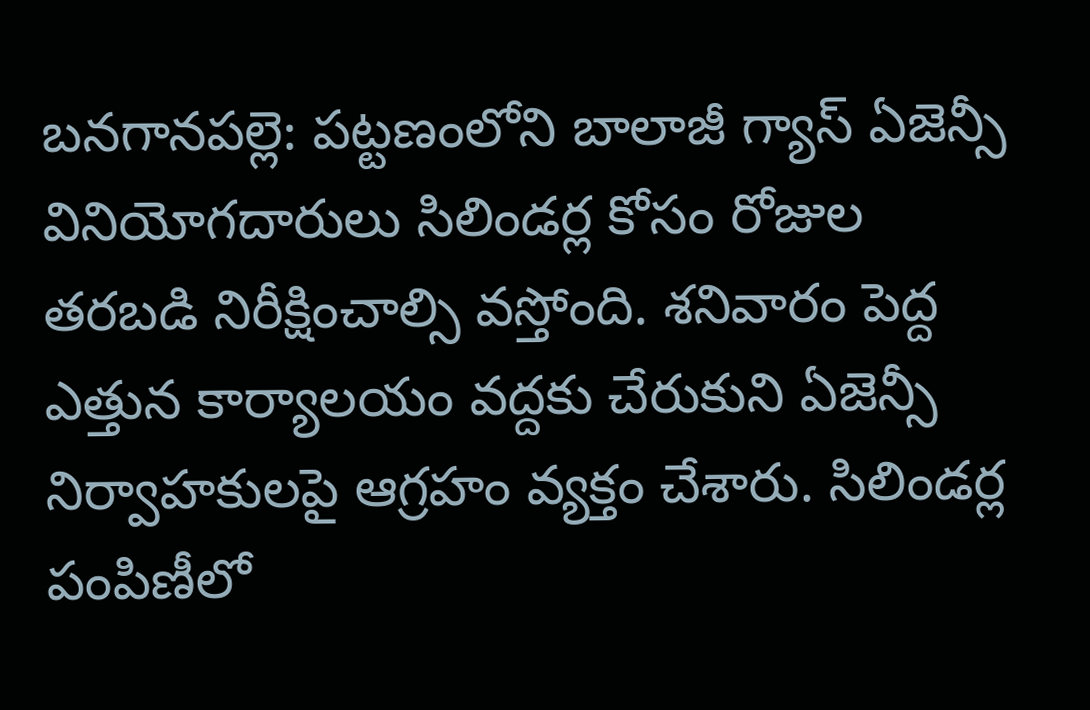బనగానపల్లె: పట్టణంలోని బాలాజీ గ్యాస్ ఏజెన్సీ వినియోగదారులు సిలిండర్ల కోసం రోజుల తరబడి నిరీక్షించాల్సి వస్తోంది. శనివారం పెద్ద ఎత్తున కార్యాలయం వద్దకు చేరుకుని ఏజెన్సీ నిర్వాహకులపై ఆగ్రహం వ్యక్తం చేశారు. సిలిండర్ల పంపిణీలో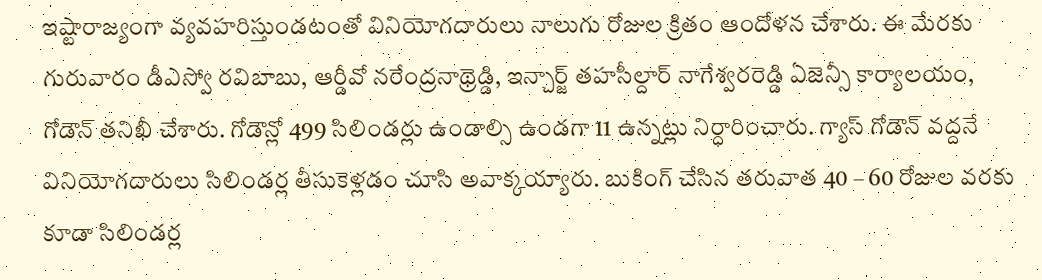ఇష్టారాజ్యంగా వ్యవహరిస్తుండటంతో వినియోగదారులు నాలుగు రోజుల క్రితం ఆందోళన చేశారు. ఈ మేరకు గురువారం డీఎస్వో రవిబాబు, ఆర్డీవో నరేంద్రనాథ్రెడ్డి, ఇన్చార్జ్ తహసీల్దార్ నాగేశ్వరరెడ్డి ఏజెన్సీ కార్యాలయం, గోడౌన్ తనిఖీ చేశారు. గోడౌన్లో 499 సిలిండర్లు ఉండాల్సి ఉండగా 11 ఉన్నట్లు నిర్ధారించారు. గ్యాస్ గోడౌన్ వద్దనే వినియోగదారులు సిలిండర్ల తీసుకెళ్లడం చూసి అవాక్కయ్యారు. బుకింగ్ చేసిన తరువాత 40 – 60 రోజుల వరకు కూడా సిలిండర్ల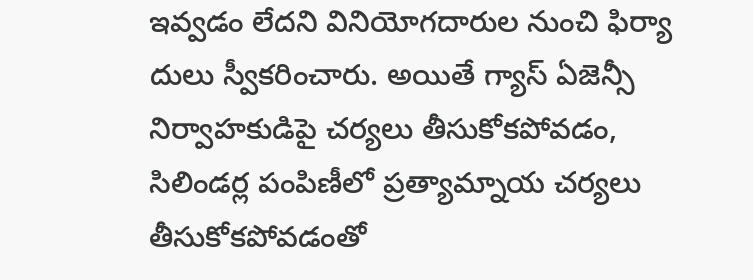ఇవ్వడం లేదని వినియోగదారుల నుంచి ఫిర్యా దులు స్వీకరించారు. అయితే గ్యాస్ ఏజెన్సీ నిర్వాహకుడిపై చర్యలు తీసుకోకపోవడం, సిలిండర్ల పంపిణీలో ప్రత్యామ్నాయ చర్యలు తీసుకోకపోవడంతో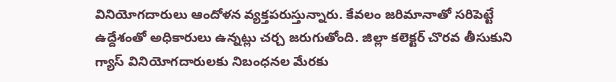వినియోగదారులు ఆందోళన వ్యక్తపరుస్తున్నారు. కేవలం జరిమానాతో సరిపెట్టే ఉద్దేశంతో అధికారులు ఉన్నట్లు చర్చ జరుగుతోంది. జిల్లా కలెక్టర్ చొరవ తీసుకుని గ్యాస్ వినియోగదారులకు నిబంధనల మేరకు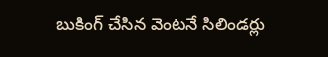బుకింగ్ చేసిన వెంటనే సిలిండర్లు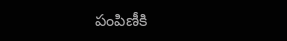పంపిణీకి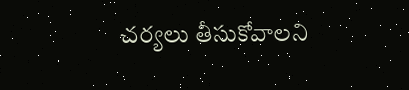చర్యలు తీసుకోవాలని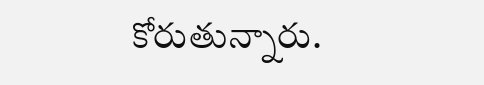కోరుతున్నారు.